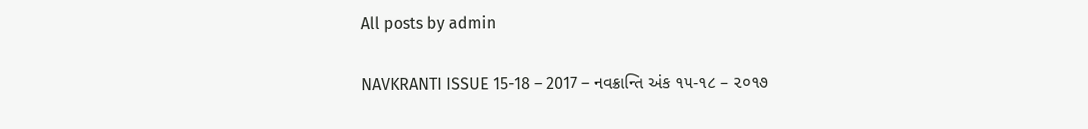All posts by admin

NAVKRANTI ISSUE 15-18 – 2017 – નવક્રાન્તિ અંક ૧૫-૧૮ – ૨૦૧૭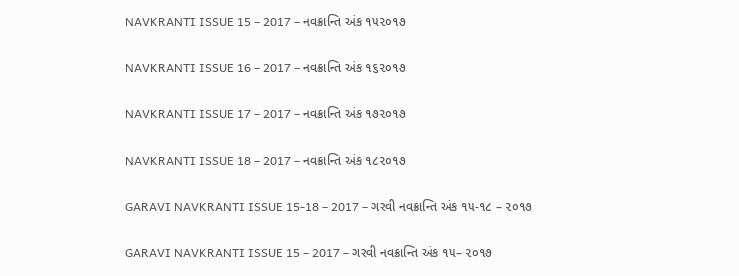NAVKRANTI ISSUE 15 – 2017 – નવક્રાન્તિ અંક ૧૫૨૦૧૭

NAVKRANTI ISSUE 16 – 2017 – નવક્રાન્તિ અંક ૧૬૨૦૧૭

NAVKRANTI ISSUE 17 – 2017 – નવક્રાન્તિ અંક ૧૭૨૦૧૭

NAVKRANTI ISSUE 18 – 2017 – નવક્રાન્તિ અંક ૧૮૨૦૧૭

GARAVI NAVKRANTI ISSUE 15-18 – 2017 – ગરવી નવક્રાન્તિ અંક ૧૫-૧૮ – ૨૦૧૭

GARAVI NAVKRANTI ISSUE 15 – 2017 – ગરવી નવક્રાન્તિ અંક ૧૫– ૨૦૧૭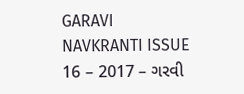GARAVI NAVKRANTI ISSUE 16 – 2017 – ગરવી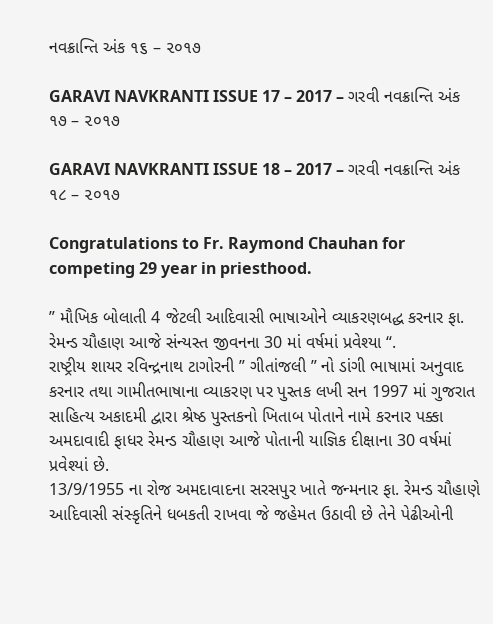નવક્રાન્તિ અંક ૧૬ – ૨૦૧૭

GARAVI NAVKRANTI ISSUE 17 – 2017 – ગરવી નવક્રાન્તિ અંક ૧૭ – ૨૦૧૭

GARAVI NAVKRANTI ISSUE 18 – 2017 – ગરવી નવક્રાન્તિ અંક ૧૮ – ૨૦૧૭

Congratulations to Fr. Raymond Chauhan for competing 29 year in priesthood.

” મૌખિક બોલાતી 4 જેટલી આદિવાસી ભાષાઓને વ્યાકરણબદ્ધ કરનાર ફા. રેમન્ડ ચૌહાણ આજે સંન્યસ્ત જીવનના 30 માં વર્ષમાં પ્રવેશ્યા “.
રાષ્ટ્રીય શાયર રવિન્દ્રનાથ ટાગોરની ” ગીતાંજલી ” નો ડાંગી ભાષામાં અનુવાદ કરનાર તથા ગામીતભાષાના વ્યાકરણ પર પુસ્તક લખી સન 1997 માં ગુજરાત સાહિત્ય અકાદમી દ્વારા શ્રેષ્ઠ પુસ્તકનો ખિતાબ પોતાને નામે કરનાર પક્કા અમદાવાદી ફાધર રેમન્ડ ચૌહાણ આજે પોતાની યાજ્ઞિક દીક્ષાના 30 વર્ષમાં પ્રવેશ્યાં છે.
13/9/1955 ના રોજ અમદાવાદના સરસપુર ખાતે જન્મનાર ફા. રેમન્ડ ચૌહાણે આદિવાસી સંસ્કૃતિને ધબકતી રાખવા જે જહેમત ઉઠાવી છે તેને પેઢીઓની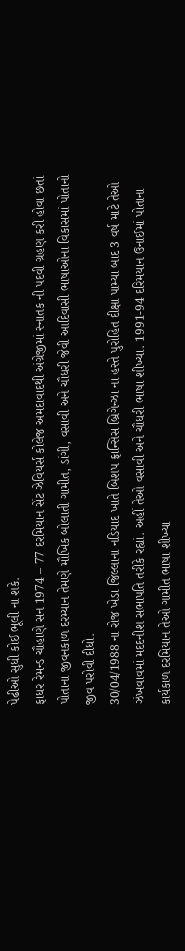પેઢીઓ સુધી કોઈ ભૂલી ના શકે.
ફાધર રેમન્ડ ચૌહાણે સન 1974 – 77 દરમિયાન સેંટ ઝેવિયર્સ કોલેજ અમદાવાદથી અંગ્રેજીમાં સ્નાતક ની પદવી ગ્રહણ કરી હોવા છતાં પોતાના જીવનકાળ દરમ્યાન તેમણે મૌખિક બોલાતી ગામીત, ડાંગી, વસાવી અને ચૌધરી જેવી આદિવાસી ભાષાઓના વિકાસમાં પોતાનો જીવ પરોવી દીધો.
30/04/1988 ના રોજ ખેડા જિલ્લાના નડિયાદ ખાતે બિશપ ફ્રાન્સિસ બ્રિગેન્ઝા ના હસ્તે પુરોહિત દીક્ષા પામ્યા બાદ 3 વર્ષ માટે તેઓ ઝંખવાવમાં મદદનીશ સભાપતિ તરીકે રહ્યાં. અહીં તેઓ વસાવી અને ચૌધરી ભાષા શીખ્યા. 1991-94 દરિમયાન ઉનાઈમાં પોતાના કાર્યકાળ દરમિયાન તેઓ ગામીત ભાષા શીખ્યા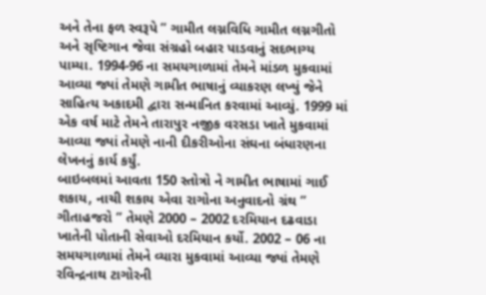અને તેના ફળ સ્વરૂપે ” ગામીત લગ્નવિધિ ગામીત લગ્નગીતો અને સૃષ્ટિગાન જેવા સંગ્રહો બહાર પાડવાનું સદભાગ્ય પામ્યા. 1994-96 ના સમયગાળામાં તેમને માંડળ મુકવામાં આવ્યા જ્યાં તેમણે ગામીત ભાષાનું વ્યાકરણ લખ્યું જેને સાહિત્ય અકાદમી દ્વારા સન્માનિત કરવામાં આવ્યું. 1999 માં એક વર્ષ માટે તેમને તારાપુર નજીક વરસડા ખાતે મુકવામાં આવ્યા જ્યાં તેમણે નાની દીકરીઓના સંઘના બંધારણના લેખનનું કાર્ય કર્યું.
બાઇબલમાં આવતા 150 સ્તોત્રો ને ગામીત ભાષામાં ગાઈ શકાય, નાચી શકાય એવા રાગોના અનુવાદનો ગ્રંથ ” ગીતાહજરો ” તેમણે 2000 – 2002 દરમિયાન દઢવાડા ખાતેની પોતાની સેવાઓ દરમિયાન કર્યો. 2002 – 06 ના સમયગાળામાં તેમને વ્યારા મુકવામાં આવ્યા જ્યાં તેમણે રવિન્દ્રનાથ ટાગોરની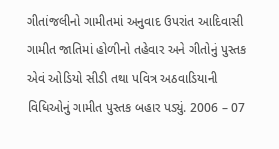ગીતાંજલીનો ગામીતમાં અનુવાદ ઉપરાંત આદિવાસી ગામીત જાતિમાં હોળીનો તહેવાર અને ગીતોનું પુસ્તક એવં ઓડિયો સીડી તથા પવિત્ર અઠવાડિયાની વિધિઓનું ગામીત પુસ્તક બહાર પડ્યું. 2006 – 07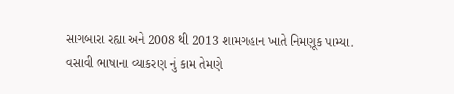સાગબારા રહ્યા અને 2008 થી 2013 શામગહાન ખાતે નિમણૂક પામ્યા.
વસાવી ભાષાના વ્યાકરણ નું કામ તેમણે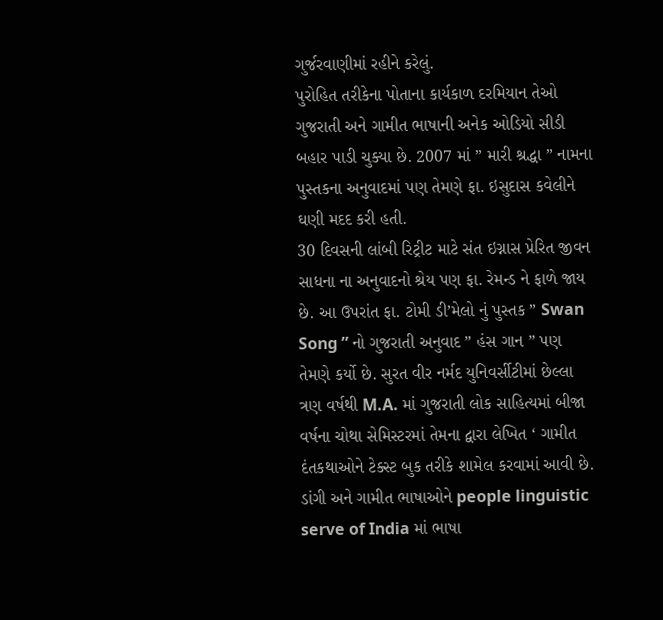ગુર્જરવાણીમાં રહીને કરેલું.
પુરોહિત તરીકેના પોતાના કાર્યકાળ દરમિયાન તેઓ ગુજરાતી અને ગામીત ભાષાની અનેક ઓડિયો સીડી બહાર પાડી ચુક્યા છે. 2007 માં ” મારી શ્રદ્ધા ” નામના પુસ્તકના અનુવાદમાં પણ તેમણે ફા. ઇસુદાસ કવેલીને ઘણી મદદ કરી હતી.
30 દિવસની લાંબી રિટ્રીટ માટે સંત ઇગ્નાસ પ્રેરિત જીવન સાધના ના અનુવાદનો શ્રેય પણ ફા. રેમન્ડ ને ફાળે જાય છે. આ ઉપરાંત ફા. ટોમી ડી’મેલો નું પુસ્તક ” Swan Song ” નો ગુજરાતી અનુવાદ ” હંસ ગાન ” પણ તેમણે કર્યો છે. સુરત વીર નર્મદ યુનિવર્સીટીમાં છેલ્લા ત્રણ વર્ષથી M.A. માં ગુજરાતી લોક સાહિત્યમાં બીજા વર્ષના ચોથા સેમિસ્ટરમાં તેમના દ્વારા લેખિત ‘ ગામીત દંતકથાઓને ટેક્સ્ટ બુક તરીકે શામેલ કરવામાં આવી છે. ડાંગી અને ગામીત ભાષાઓને people linguistic serve of India માં ભાષા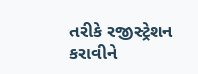તરીકે રજીસ્ટ્રેશન કરાવીને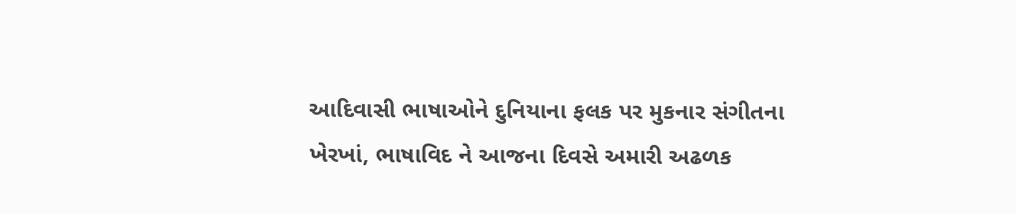આદિવાસી ભાષાઓને દુનિયાના ફલક પર મુકનાર સંગીતના ખેરખાં, ભાષાવિદ ને આજના દિવસે અમારી અઢળક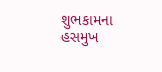શુભકામના
હસમુખ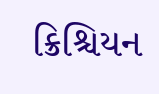ક્રિશ્ચિયન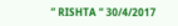” RISHTA ” 30/4/2017